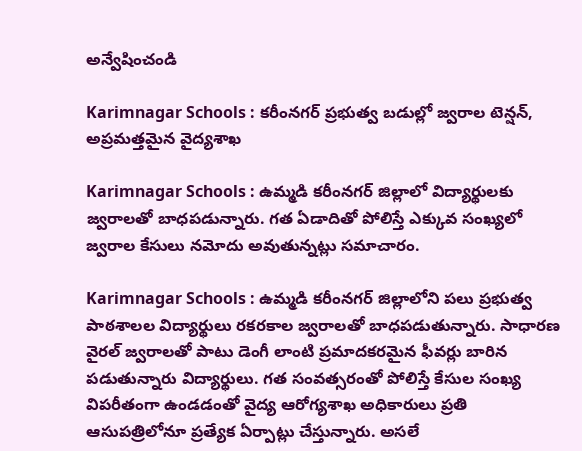అన్వేషించండి

Karimnagar Schools : కరీంనగర్ ప్రభుత్వ బడుల్లో జ్వరాల టెన్షన్, అప్రమత్తమైన వైద్యశాఖ

Karimnagar Schools : ఉమ్మడి కరీంనగర్ జిల్లాలో విద్యార్థులకు జ్వరాలతో బాధపడున్నారు. గత ఏడాదితో పోలిస్తే ఎక్కువ సంఖ్యలో జ్వరాల కేసులు నమోదు అవుతున్నట్లు సమాచారం.

Karimnagar Schools : ఉమ్మడి కరీంనగర్ జిల్లాలోని పలు ప్రభుత్వ పాఠశాలల విద్యార్థులు రకరకాల జ్వరాలతో బాధపడుతున్నారు. సాధారణ వైరల్ జ్వరాలతో పాటు డెంగీ లాంటి ప్రమాదకరమైన ఫీవర్లు బారిన పడుతున్నారు విద్యార్థులు. గత సంవత్సరంతో పోలిస్తే కేసుల సంఖ్య విపరీతంగా ఉండడంతో వైద్య ఆరోగ్యశాఖ అధికారులు ప్రతి ఆసుపత్రిలోనూ ప్రత్యేక ఏర్పాట్లు చేస్తున్నారు. అసలే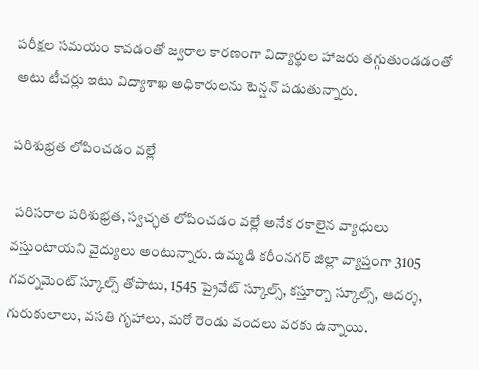పరీక్షల సమయం కావడంతో జ్వరాల కారణంగా విద్యార్థుల హాజరు తగ్గుతుండడంతో అటు టీచర్లు ఇటు విద్యాశాఖ అధికారులను టెన్షన్ పడుతున్నారు.

పరిశుభ్రత లోపించడం వల్లే

 పరిసరాల పరిశుభ్రత, స్వచ్ఛత లోపించడం వల్లే అనేక రకాలైన వ్యాధులు వస్తుంటాయని వైద్యులు అంటున్నారు. ఉమ్మడి కరీంనగర్ జిల్లా వ్యాప్తంగా 3105 గవర్నమెంట్ స్కూల్స్ తోపాటు, 1545 ప్రైవేట్ స్కూల్స్, కస్తూర్బా స్కూల్స్, ఆదర్శ, గురుకులాలు, వసతి గృహాలు, మరో రెండు వందలు వరకు ఉన్నాయి.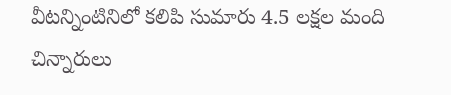వీటన్నింటినిలో కలిపి సుమారు 4.5 లక్షల మంది చిన్నారులు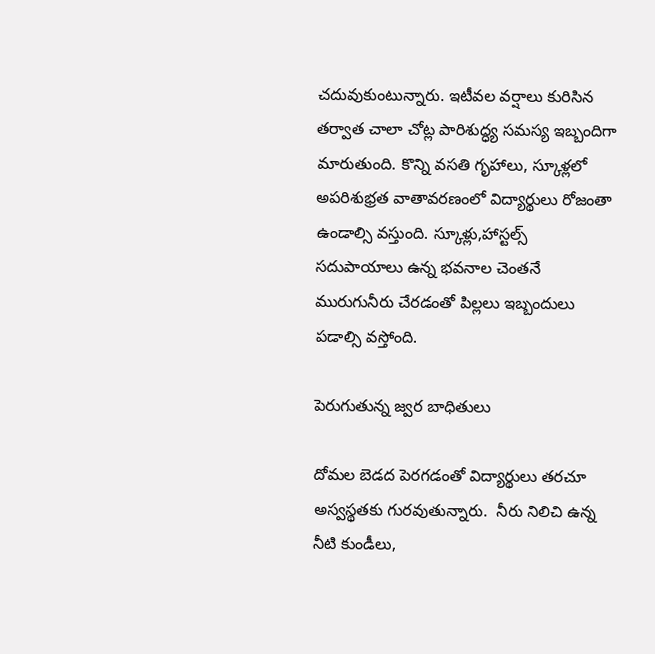చదువుకుంటున్నారు. ఇటీవల వర్షాలు కురిసిన తర్వాత చాలా చోట్ల పారిశుద్ధ్య సమస్య ఇబ్బందిగా మారుతుంది. కొన్ని వసతి గృహాలు, స్కూళ్లలో అపరిశుభ్రత వాతావరణంలో విద్యార్థులు రోజంతా ఉండాల్సి వస్తుంది. స్కూళ్లు,హాస్టల్స్ సదుపాయాలు ఉన్న భవనాల చెంతనే మురుగునీరు చేరడంతో పిల్లలు ఇబ్బందులు పడాల్సి వస్తోంది.

పెరుగుతున్న జ్వర బాధితులు

దోమల బెడద పెరగడంతో విద్యార్థులు తరచూ అస్వస్థతకు గురవుతున్నారు.  నీరు నిలిచి ఉన్న నీటి కుండీలు,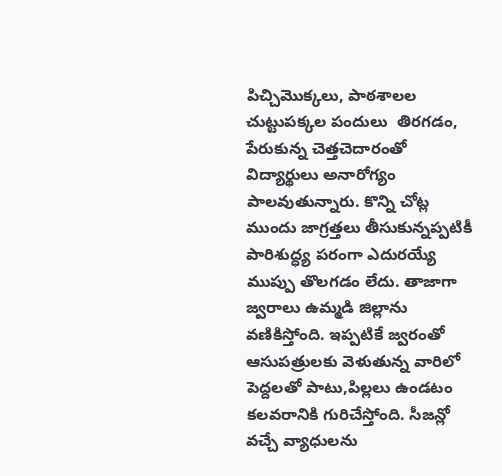పిచ్చిమొక్కలు, పాఠశాలల చుట్టుపక్కల పందులు  తిరగడం, పేరుకున్న చెత్తచెదారంతో విద్యార్థులు అనారోగ్యం పాలవుతున్నారు. కొన్ని చోట్ల ముందు జాగ్రత్తలు తీసుకున్నప్పటికీ పారిశుద్ధ్య పరంగా ఎదురయ్యే ముప్పు తొలగడం లేదు. తాజాగా జ్వరాలు ఉమ్మడి జిల్లాను వణికిస్తోంది. ఇప్పటికే జ్వరంతో ఆసుపత్రులకు వెళుతున్న వారిలో పెద్దలతో పాటు,పిల్లలు ఉండటం కలవరానికి గురిచేస్తోంది. సీజన్లో వచ్చే వ్యాధులను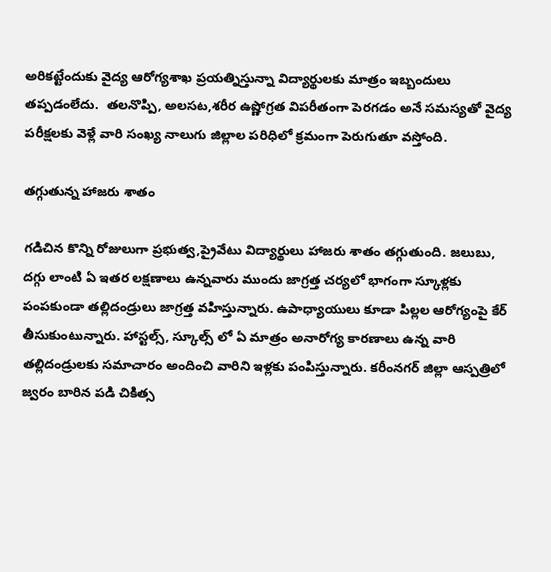అరికట్టేందుకు వైద్య ఆరోగ్యశాఖ ప్రయత్నిస్తున్నా విద్యార్థులకు మాత్రం ఇబ్బందులు తప్పడంలేదు.  తలనొప్పి, అలసట,శరీర ఉష్ణోగ్రత విపరీతంగా పెరగడం అనే సమస్యతో వైద్య పరీక్షలకు వెళ్లే వారి సంఖ్య నాలుగు జిల్లాల పరిధిలో క్రమంగా పెరుగుతూ వస్తోంది.

తగ్గుతున్న హాజరు శాతం

గడిచిన కొన్ని రోజులుగా ప్రభుత్వ,ప్రైవేటు విద్యార్థులు హాజరు శాతం తగ్గుతుంది. జలుబు, దగ్గు లాంటి ఏ ఇతర లక్షణాలు ఉన్నవారు ముందు జాగ్రత్త చర్యలో భాగంగా స్కూళ్లకు పంపకుండా తల్లిదండ్రులు జాగ్రత్త వహిస్తున్నారు. ఉపాధ్యాయులు కూడా పిల్లల ఆరోగ్యంపై కేర్ తీసుకుంటున్నారు. హాస్టల్స్, స్కూల్స్ లో ఏ మాత్రం అనారోగ్య కారణాలు ఉన్న వారి తల్లిదండ్రులకు సమాచారం అందించి వారిని ఇళ్లకు పంపిస్తున్నారు. కరీంనగర్ జిల్లా ఆస్పత్రిలో జ్వరం బారిన పడి చికిత్స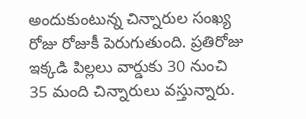అందుకుంటున్న చిన్నారుల సంఖ్య రోజు రోజుకీ పెరుగుతుంది. ప్రతిరోజు ఇక్కడి పిల్లలు వార్డుకు 30 నుంచి 35 మంది చిన్నారులు వస్తున్నారు.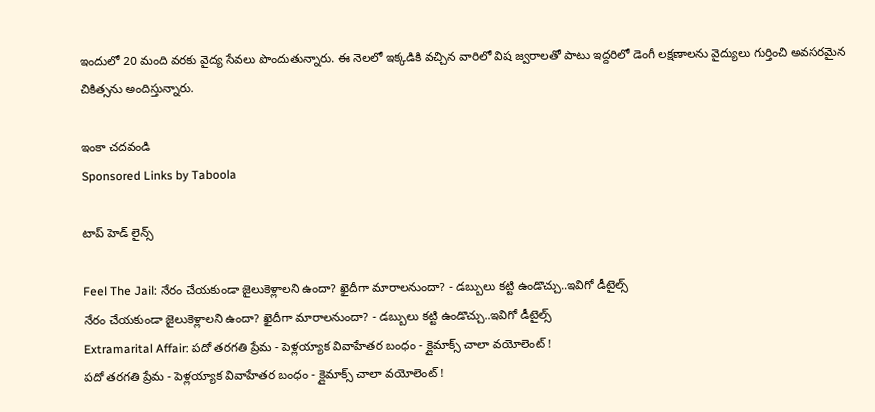ఇందులో 20 మంది వరకు వైద్య సేవలు పొందుతున్నారు. ఈ నెలలో ఇక్కడికి వచ్చిన వారిలో విష జ్వరాలతో పాటు ఇద్దరిలో డెంగీ లక్షణాలను వైద్యులు గుర్తించి అవసరమైన చికిత్సను అందిస్తున్నారు.

ఇంకా చదవండి
Sponsored Links by Taboola

టాప్ హెడ్ లైన్స్

Feel The Jail: నేరం చేయకుండా జైలుకెళ్లాలని ఉందా? ఖైదీగా మారాలనుందా? - డబ్బులు కట్టి ఉండొచ్చు..ఇవిగో డీటైల్స్
నేరం చేయకుండా జైలుకెళ్లాలని ఉందా? ఖైదీగా మారాలనుందా? - డబ్బులు కట్టి ఉండొచ్చు..ఇవిగో డీటైల్స్
Extramarital Affair: పదో తరగతి ప్రేమ - పెళ్లయ్యాక వివాహేతర బంధం - క్లైమాక్స్ చాలా వయోలెంట్ !
పదో తరగతి ప్రేమ - పెళ్లయ్యాక వివాహేతర బంధం - క్లైమాక్స్ చాలా వయోలెంట్ !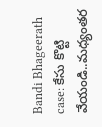Bandi Bhageerath case: కేసు కొట్టి వేయండి..మధ్యంతర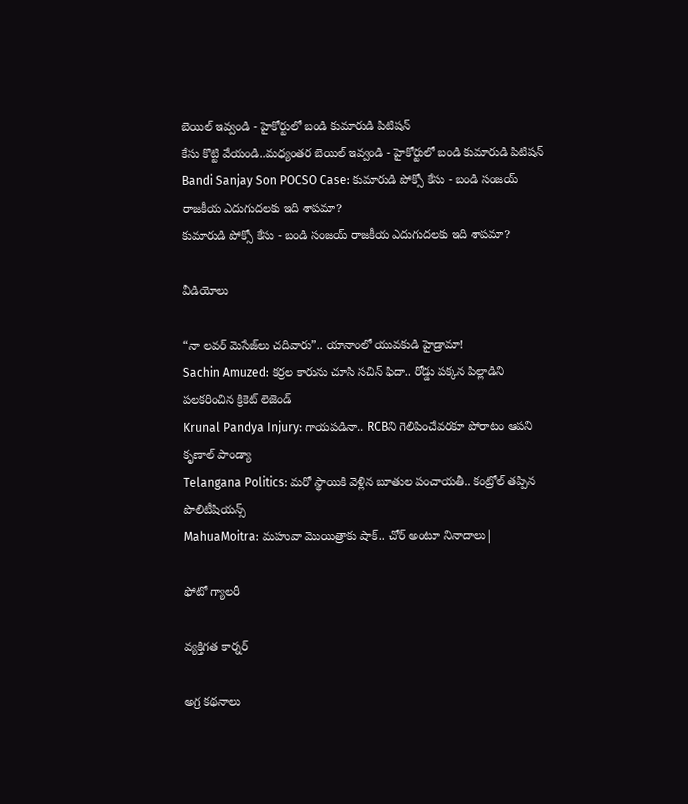బెయిల్ ఇవ్వండి - హైకోర్టులో బండి కుమారుడి పిటిషన్
కేసు కొట్టి వేయండి..మధ్యంతర బెయిల్ ఇవ్వండి - హైకోర్టులో బండి కుమారుడి పిటిషన్
Bandi Sanjay Son POCSO Case: కుమారుడి పోక్సో కేసు - బండి సంజయ్ రాజకీయ ఎదుగుదలకు ఇది శాపమా?
కుమారుడి పోక్సో కేసు - బండి సంజయ్ రాజకీయ ఎదుగుదలకు ఇది శాపమా?

వీడియోలు

“నా లవర్ మెసేజ్‌లు చదివారు”.. యానాంలో యువకుడి హైడ్రామా!
Sachin Amuzed: కర్రల కారును చూసి సచిన్ ఫిదా.. రోడ్డు పక్కన పిల్లాడిని పలకరించిన క్రికెట్ లెజెండ్
Krunal Pandya Injury: గాయపడినా.. RCBని గెలిపించేవరకూ పోరాటం ఆపని కృణాల్ పాండ్యా
Telangana Politics: మరో స్థాయికి వెళ్లిన బూతుల పంచాయతీ.. కంట్రోల్ తప్పిన పొలిటీషియన్స్
MahuaMoitra: మహువా మొయిత్రాకు షాక్.. చోర్ అంటూ నినాదాలు|

ఫోటో గ్యాలరీ

వ్యక్తిగత కార్నర్

అగ్ర కథనాలు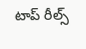టాప్ రీల్స్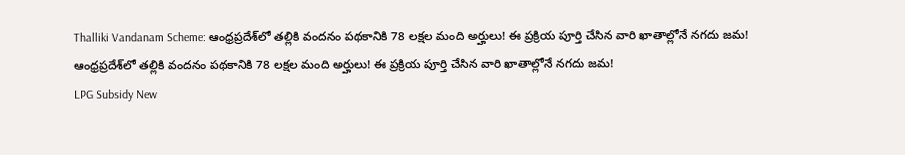Thalliki Vandanam Scheme: ఆంధ్రప్రదేశ్‌లో తల్లికి వందనం పథకానికి 78 లక్షల మంది అర్హులు! ఈ ప్రక్రియ పూర్తి చేసిన వారి ఖాతాల్లోనే నగదు జమ!
ఆంధ్రప్రదేశ్‌లో తల్లికి వందనం పథకానికి 78 లక్షల మంది అర్హులు! ఈ ప్రక్రియ పూర్తి చేసిన వారి ఖాతాల్లోనే నగదు జమ!
LPG Subsidy New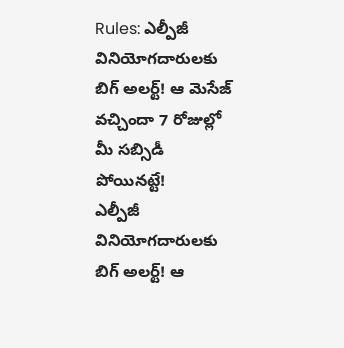Rules: ఎల్పీజీ వినియోగదారులకు బిగ్ అలర్ట్! ఆ మెసేజ్ వచ్చిందా 7 రోజుల్లో మీ సబ్సిడీ పోయినట్టే!
ఎల్పీజీ వినియోగదారులకు బిగ్ అలర్ట్! ఆ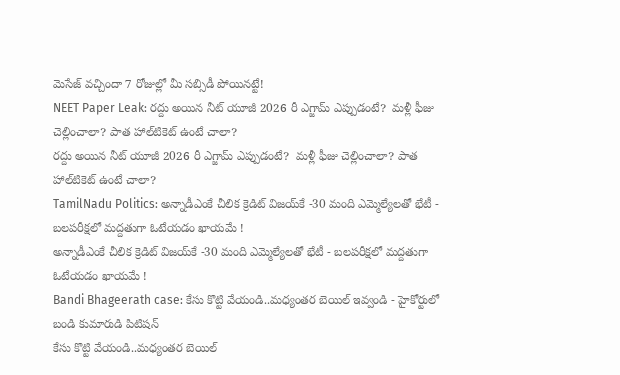మెసేజ్ వచ్చిందా 7 రోజుల్లో మీ సబ్సిడీ పోయినట్టే!
NEET Paper Leak: రద్దు అయిన నీట్ యూజీ 2026 రీ ఎగ్జామ్‌ ఎప్పుడంటే?  మళ్లీ ఫీజు చెల్లించాలా? పాత హాల్‌టికెట్‌ ఉంటే చాలా?
రద్దు అయిన నీట్ యూజీ 2026 రీ ఎగ్జామ్‌ ఎప్పుడంటే?  మళ్లీ ఫీజు చెల్లించాలా? పాత హాల్‌టికెట్‌ ఉంటే చాలా?
TamilNadu Politics: అన్నాడీఎంకే చీలిక క్రెడిట్ విజయ్‌కే -30 మంది ఎమ్మెల్యేలతో భేటీ - బలపరీక్షలో మద్దతుగా ఓటేయడం ఖాయమే !
అన్నాడీఎంకే చీలిక క్రెడిట్ విజయ్‌కే -30 మంది ఎమ్మెల్యేలతో భేటీ - బలపరీక్షలో మద్దతుగా ఓటేయడం ఖాయమే !
Bandi Bhageerath case: కేసు కొట్టి వేయండి..మధ్యంతర బెయిల్ ఇవ్వండి - హైకోర్టులో బండి కుమారుడి పిటిషన్
కేసు కొట్టి వేయండి..మధ్యంతర బెయిల్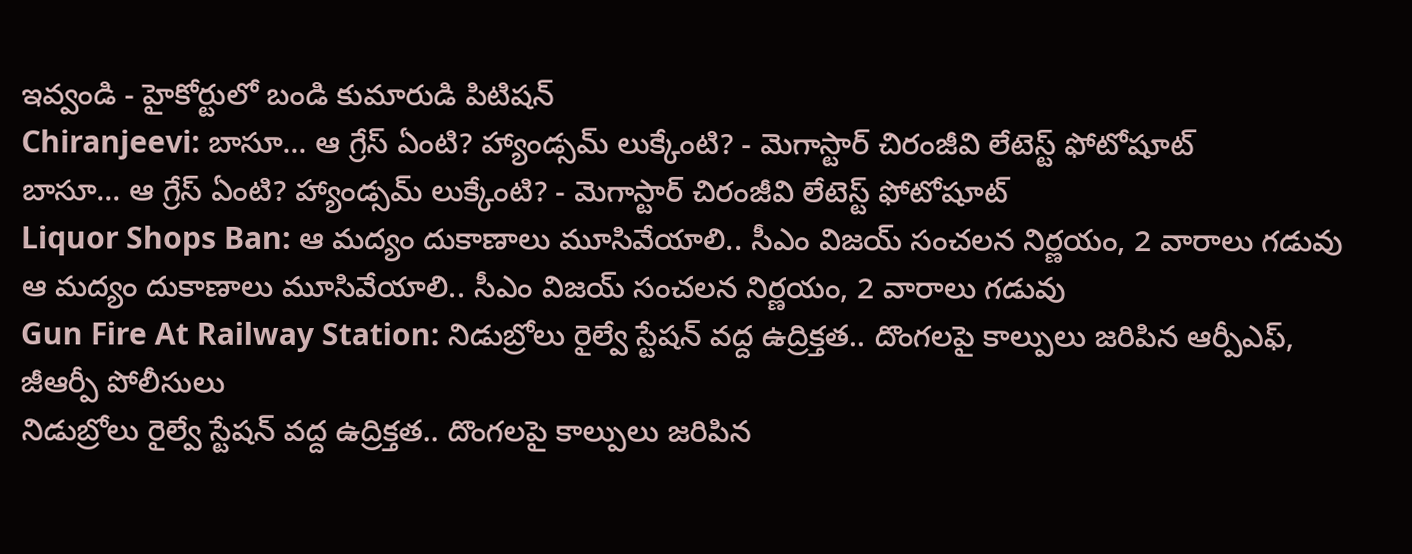ఇవ్వండి - హైకోర్టులో బండి కుమారుడి పిటిషన్
Chiranjeevi: బాసూ... ఆ గ్రేస్ ఏంటి? హ్యాండ్సమ్ లుక్కేంటి? - మెగాస్టార్ చిరంజీవి లేటెస్ట్ ఫోటోషూట్
బాసూ... ఆ గ్రేస్ ఏంటి? హ్యాండ్సమ్ లుక్కేంటి? - మెగాస్టార్ చిరంజీవి లేటెస్ట్ ఫోటోషూట్
Liquor Shops Ban: ఆ మద్యం దుకాణాలు మూసివేయాలి.. సీఎం విజయ్ సంచలన నిర్ణయం, 2 వారాలు గడువు
ఆ మద్యం దుకాణాలు మూసివేయాలి.. సీఎం విజయ్ సంచలన నిర్ణయం, 2 వారాలు గడువు
Gun Fire At Railway Station: నిడుబ్రోలు రైల్వే స్టేషన్ వద్ద ఉద్రిక్తత.. దొంగలపై కాల్పులు జరిపిన ఆర్పీఎఫ్, జీఆర్పీ పోలీసులు
నిడుబ్రోలు రైల్వే స్టేషన్ వద్ద ఉద్రిక్తత.. దొంగలపై కాల్పులు జరిపిన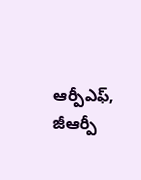ఆర్పీఎఫ్, జీఆర్పీ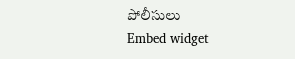పోలీసులు
Embed widget